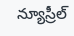న్యూస్రీల్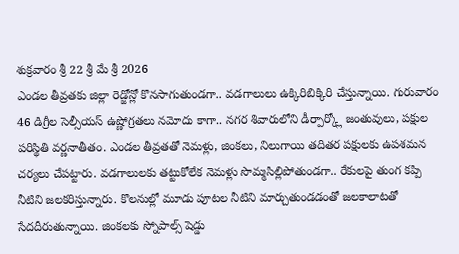శుక్రవారం శ్రీ 22 శ్రీ మే శ్రీ 2026
ఎండల తీవ్రతకు జిల్లా రెడ్జోన్లో కొనసాగుతుండగా.. వడగాలులు ఉక్కిరిబిక్కిరి చేస్తున్నాయి. గురువారం 46 డిగ్రీల సెల్సీయస్ ఉష్ణోగ్రతలు నమోదు కాగా.. నగర శివారులోని డీర్పార్క్లో జంతువులు, పక్షుల పరిస్థితి వర్ణనాతీతం. ఎండల తీవ్రతతో నెమళ్లు, జింకలు, నిలుగాయి తదితర పక్షులకు ఉపశమన చర్యలు చేపట్టారు. వడగాలులకు తట్టుకోలేక నెమళ్లు సొమ్మసిల్లిపోతుండగా.. రేకులపై తుంగ కప్పి నీటిని జలకరిస్తున్నారు. కొలనుల్లో మూడు పూటల నీటిని మార్చుతుండడంతో జలకాలాటతో సేదదీరుతున్నాయి. జింకలకు స్నోపాల్స్ షెడ్డు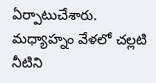ఏర్పాటుచేశారు. మధ్యాహ్నం వేళలో చల్లటి నీటిని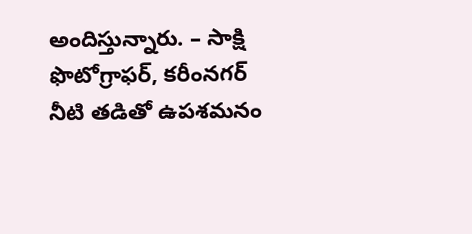అందిస్తున్నారు. – సాక్షి ఫొటోగ్రాఫర్, కరీంనగర్
నీటి తడితో ఉపశమనం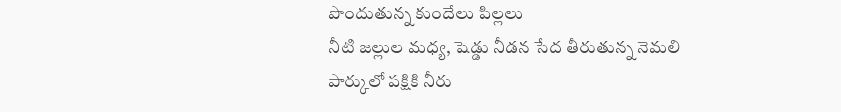పొందుతున్న కుందేలు పిల్లలు
నీటి జల్లుల మధ్య, షెడ్డు నీడన సేద తీరుతున్న నెమలి
పార్కులో పక్షికి నీరు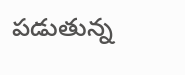పడుతున్న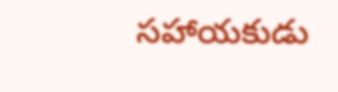సహాయకుడు